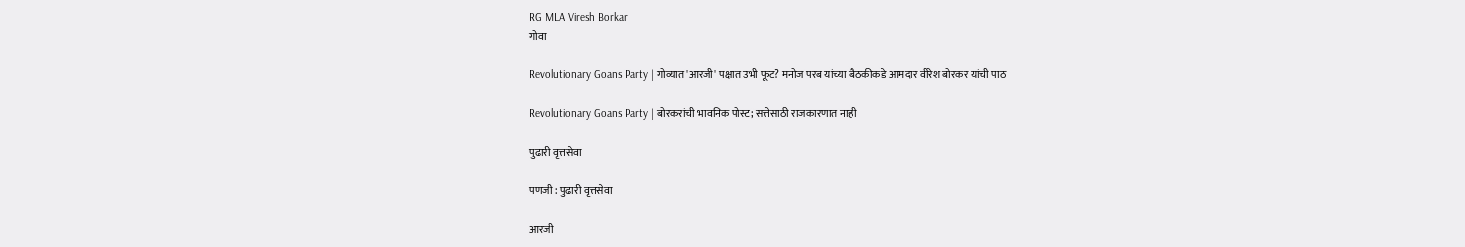RG MLA Viresh Borkar
गोवा

Revolutionary Goans Party | गोव्यात 'आरजी' पक्षात उभी फूट? मनोज परब यांच्या बैठकीकडे आमदार वीरेश बोरकर यांची पाठ

Revolutionary Goans Party | बोरकरांची भावनिक पोस्ट; सत्तेसाठी राजकारणात नाही

पुढारी वृत्तसेवा

पणजी : पुढारी वृत्तसेवा

आरजी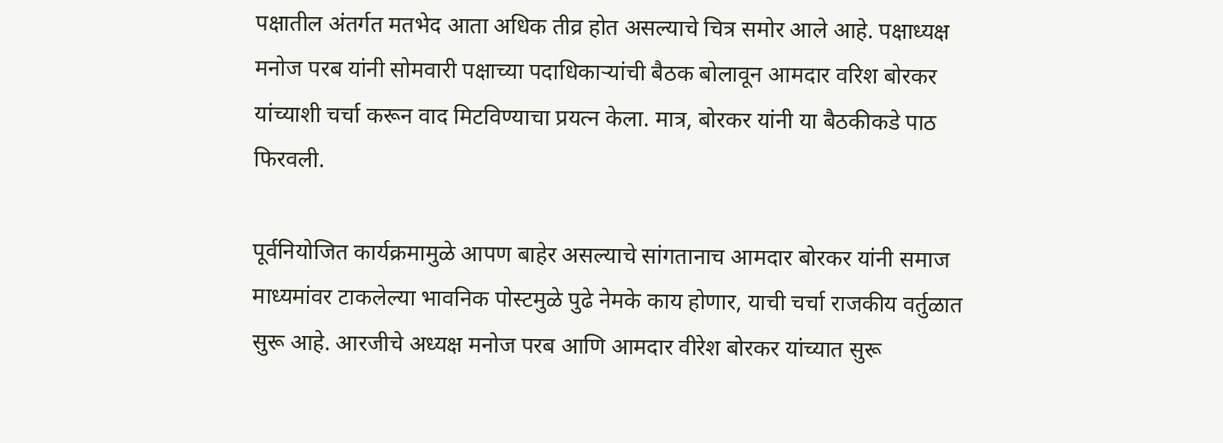पक्षातील अंतर्गत मतभेद आता अधिक तीव्र होत असल्याचे चित्र समोर आले आहे. पक्षाध्यक्ष मनोज परब यांनी सोमवारी पक्षाच्या पदाधिकाऱ्यांची बैठक बोलावून आमदार वरिश बोरकर यांच्याशी चर्चा करून वाद मिटविण्याचा प्रयत्न केला. मात्र, बोरकर यांनी या बैठकीकडे पाठ फिरवली.

पूर्वनियोजित कार्यक्रमामुळे आपण बाहेर असल्याचे सांगतानाच आमदार बोरकर यांनी समाज माध्यमांवर टाकलेल्या भावनिक पोस्टमुळे पुढे नेमके काय होणार, याची चर्चा राजकीय वर्तुळात सुरू आहे. आरजीचे अध्यक्ष मनोज परब आणि आमदार वीरेश बोरकर यांच्यात सुरू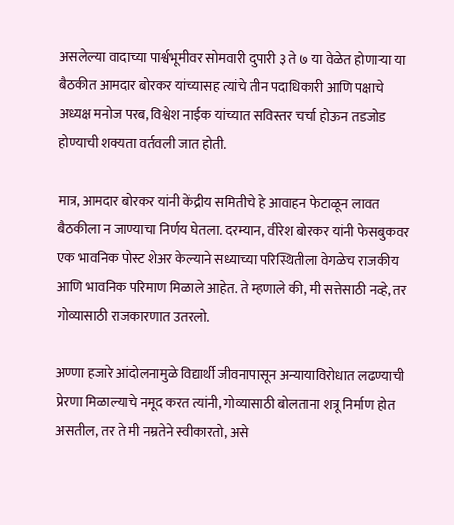असलेल्या वादाच्या पार्श्वभूमीवर सोमवारी दुपारी ३ ते ७ या वेळेत होणाऱ्या या बैठकीत आमदार बोरकर यांच्यासह त्यांचे तीन पदाधिकारी आणि पक्षाचे अध्यक्ष मनोज परब, विश्वेश नाईक यांच्यात सविस्तर चर्चा होऊन तडजोड होण्याची शक्यता वर्तवली जात होती.

मात्र, आमदार बोरकर यांनी केंद्रीय समितीचे हे आवाहन फेटाळून लावत बैठकीला न जाण्याचा निर्णय घेतला. दरम्यान, वीरेश बोरकर यांनी फेसबुकवर एक भावनिक पोस्ट शेअर केल्याने सध्याच्या परिस्थितीला वेगळेच राजकीय आणि भावनिक परिमाण मिळाले आहेत. ते म्हणाले की, मी सत्तेसाठी नव्हे, तर गोव्यासाठी राजकारणात उतरलो.

अण्णा हजारे आंदोलनामुळे विद्यार्थी जीवनापासून अन्यायाविरोधात लढण्याची प्रेरणा मिळाल्याचे नमूद करत त्यांनी, गोव्यासाठी बोलताना शत्रू निर्माण होत असतील, तर ते मी नम्रतेने स्वीकारतो, असे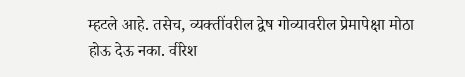म्हटले आहे. तसेच, व्यक्तींवरील द्वेष गोव्यावरील प्रेमापेक्षा मोठा होऊ देऊ नका. वीरेश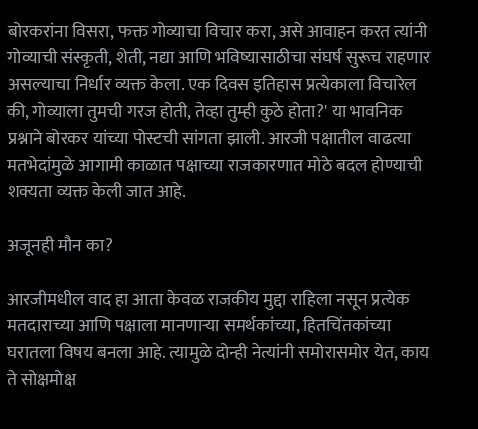बोरकरांना विसरा, फक्त गोव्याचा विचार करा, असे आवाहन करत त्यांनी गोव्याची संस्कृती, शेती, नद्या आणि भविष्यासाठीचा संघर्ष सुरूच राहणार असल्याचा निर्धार व्यक्त केला. एक दिवस इतिहास प्रत्येकाला विचारेल की, गोव्याला तुमची गरज होती, तेव्हा तुम्ही कुठे होता?' या भावनिक प्रश्नाने बोरकर यांच्या पोस्टची सांगता झाली. आरजी पक्षातील वाढत्या मतभेदांमुळे आगामी काळात पक्षाच्या राजकारणात मोठे बदल होण्याची शक्यता व्यक्त केली जात आहे.

अजूनही मौन का?

आरजीमधील वाद हा आता केवळ राजकीय मुद्दा राहिला नसून प्रत्येक मतदाराच्या आणि पक्षाला मानणाऱ्या समर्थकांच्या, हितचिंतकांच्या घरातला विषय बनला आहे. त्यामुळे दोन्ही नेत्यांनी समोरासमोर येत, काय ते सोक्षमोक्ष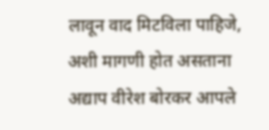लावून वाद मिटविला पाहिजे, अशी मागणी होत असताना अद्याप वीरेश बोरकर आपले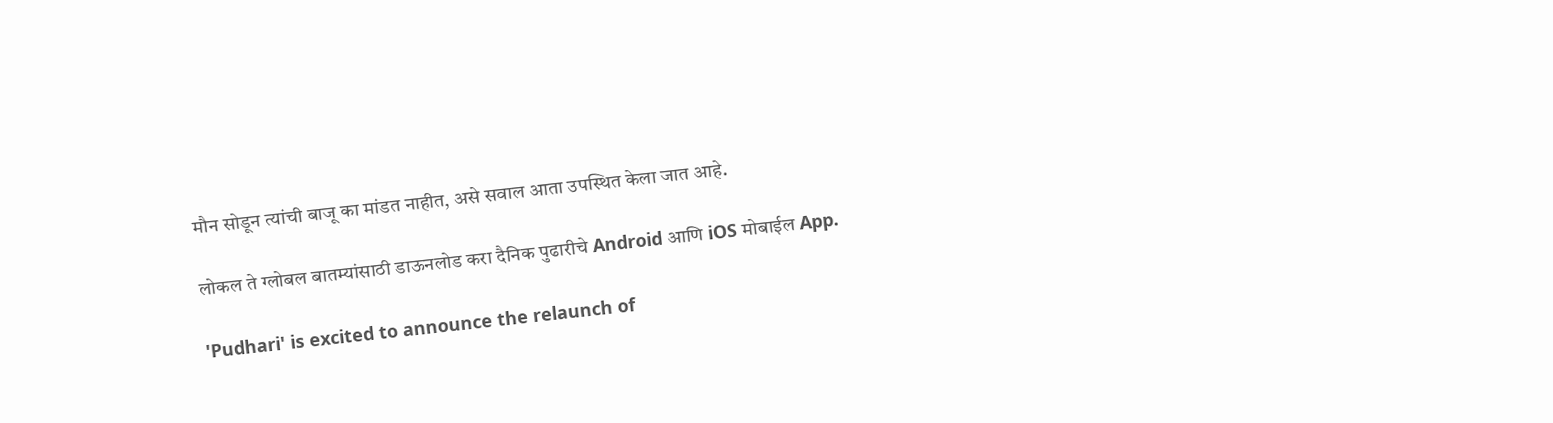मौन सोडून त्यांची बाजू का मांडत नाहीत, असे सवाल आता उपस्थित केला जात आहे.

लोकल ते ग्लोबल बातम्यांसाठी डाऊनलोड करा दैनिक पुढारीचे Android आणि iOS मोबाईल App.

'Pudhari' is excited to announce the relaunch of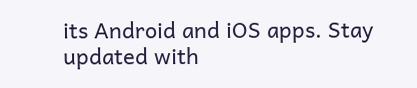its Android and iOS apps. Stay updated with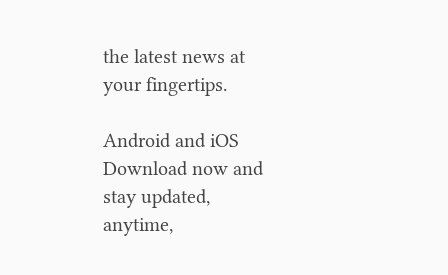the latest news at your fingertips.

Android and iOS Download now and stay updated, anytime,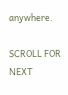anywhere.

SCROLL FOR NEXT